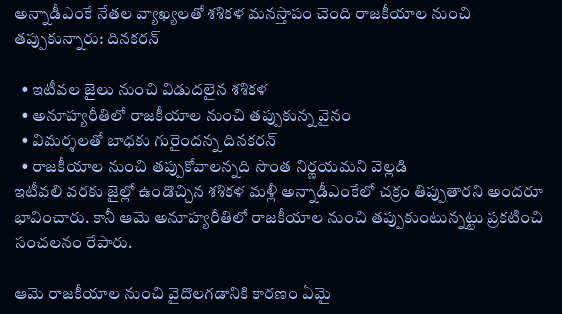అన్నాడీఎంకే నేతల వ్యాఖ్యలతో శశికళ మనస్తాపం చెంది రాజకీయాల నుంచి తప్పుకున్నారు: దినకరన్

  • ఇటీవల జైలు నుంచి విడుదలైన శశికళ
  • అనూహ్యరీతిలో రాజకీయాల నుంచి తప్పుకున్న వైనం
  • విమర్శలతో బాధకు గురైందన్న దినకరన్
  • రాజకీయాల నుంచి తప్పుకోవాలన్నది సొంత నిర్ణయమని వెల్లడి
ఇటీవలి వరకు జైల్లో ఉండొచ్చిన శశికళ మళ్లీ అన్నాడీఎంకేలో చక్రం తిప్పుతారని అందరూ భావించారు. కానీ ఆమె అనూహ్యరీతిలో రాజకీయాల నుంచి తప్పుకుంటున్నట్టు ప్రకటించి సంచలనం రేపారు.

ఆమె రాజకీయాల నుంచి వైదొలగడానికి కారణం ఏమై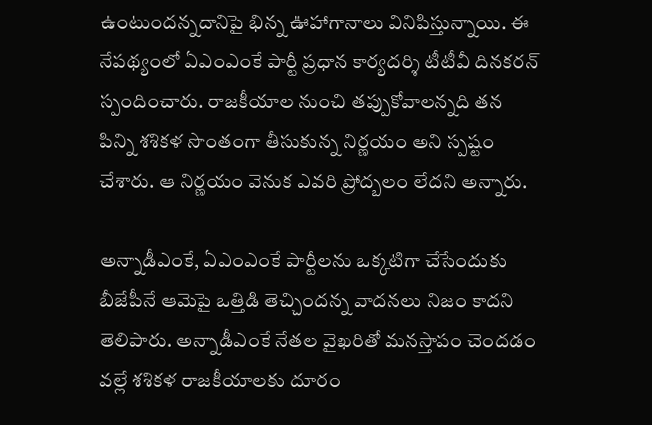ఉంటుందన్నదానిపై భిన్న ఊహాగానాలు వినిపిస్తున్నాయి. ఈ నేపథ్యంలో ఏఎంఎంకే పార్టీ ప్రధాన కార్యదర్శి టీటీవీ దినకరన్ స్పందించారు. రాజకీయాల నుంచి తప్పుకోవాలన్నది తన పిన్ని శశికళ సొంతంగా తీసుకున్న నిర్ణయం అని స్పష్టం చేశారు. ఆ నిర్ణయం వెనుక ఎవరి ప్రోద్బలం లేదని అన్నారు.

అన్నాడీఎంకే, ఏఎంఎంకే పార్టీలను ఒక్కటిగా చేసేందుకు బీజేపీనే ఆమెపై ఒత్తిడి తెచ్చిందన్న వాదనలు నిజం కాదని తెలిపారు. అన్నాడీఎంకే నేతల వైఖరితో మనస్తాపం చెందడం వల్లే శశికళ రాజకీయాలకు దూరం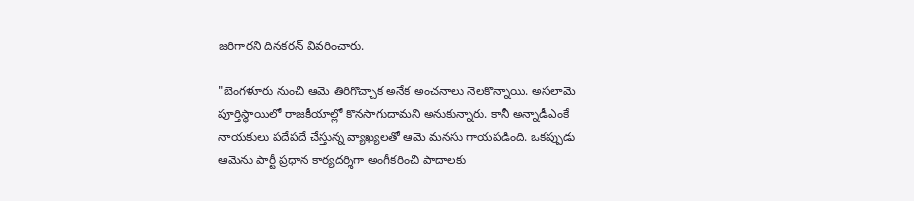జరిగారని దినకరన్ వివరించారు.

"బెంగళూరు నుంచి ఆమె తిరిగొచ్చాక అనేక అంచనాలు నెలకొన్నాయి. అసలామె పూర్తిస్థాయిలో రాజకీయాల్లో కొనసాగుదామని అనుకున్నారు. కానీ అన్నాడీఎంకే నాయకులు పదేపదే చేస్తున్న వ్యాఖ్యలతో ఆమె మనసు గాయపడింది. ఒకప్పుడు ఆమెను పార్టీ ప్రధాన కార్యదర్శిగా అంగీకరించి పాదాలకు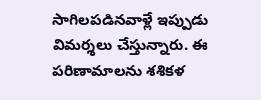సాగిలపడినవాళ్లే ఇప్పుడు విమర్శలు చేస్తున్నారు. ఈ పరిణామాలను శశికళ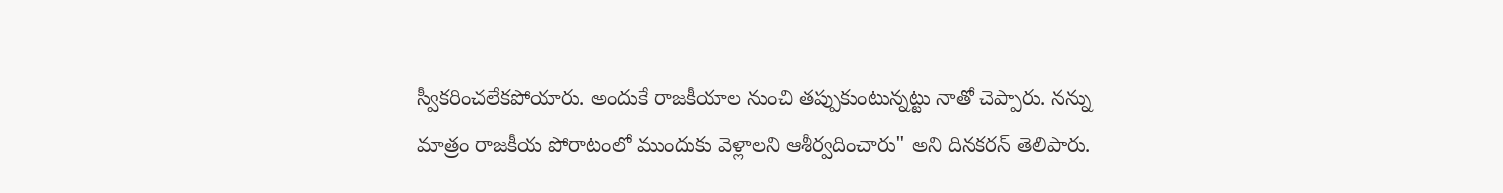స్వీకరించలేకపోయారు. అందుకే రాజకీయాల నుంచి తప్పుకుంటున్నట్టు నాతో చెప్పారు. నన్ను మాత్రం రాజకీయ పోరాటంలో ముందుకు వెళ్లాలని ఆశీర్వదించారు" అని దినకరన్ తెలిపారు.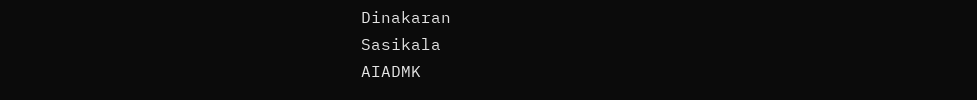Dinakaran
Sasikala
AIADMK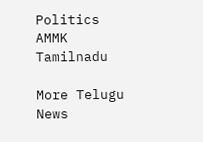Politics
AMMK
Tamilnadu

More Telugu News